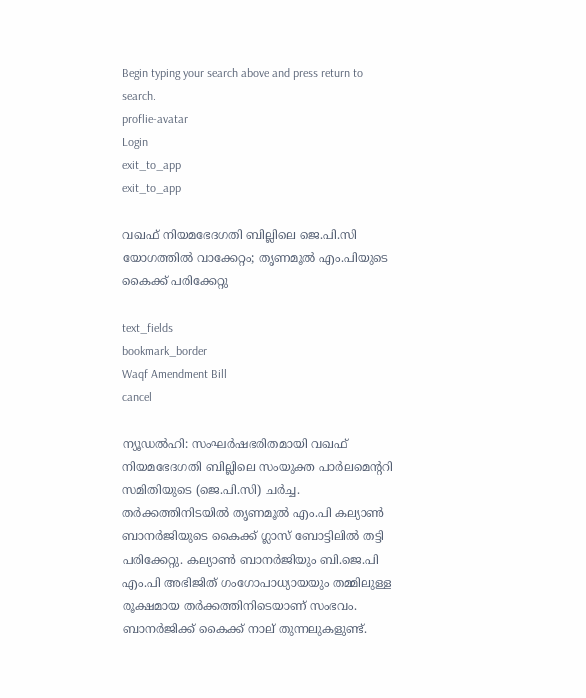Begin typing your search above and press return to search.
proflie-avatar
Login
exit_to_app
exit_to_app

വഖഫ് നിയമഭേദഗതി ബില്ലിലെ ജെ.പി.സി യോഗത്തിൽ വാക്കേറ്റം; തൃണമൂൽ എം.പിയുടെ കൈക്ക് പരിക്കേറ്റു

text_fields
bookmark_border
Waqf Amendment Bill
cancel

ന്യൂഡൽഹി: സംഘർഷഭരിതമായി വഖഫ് നിയമഭേദഗതി ബില്ലിലെ സംയുക്ത പാർലമെന്‍ററി സമിതിയുടെ (ജെ.പി.സി) ചർച്ച. തർക്കത്തിനിടയിൽ തൃണമൂൽ എം.പി കല്യാൺ ബാനർജിയുടെ കൈക്ക് ഗ്ലാസ് ബോട്ടിലിൽ തട്ടി പരിക്കേറ്റു. കല്യാൺ ബാനർജിയും ബി.ജെ.പി എം.പി അഭിജിത് ഗംഗോപാധ്യായയും തമ്മിലുള്ള രൂക്ഷമായ തർക്കത്തിനിടെയാണ് സംഭവം. ബാനർജിക്ക് കൈക്ക് നാല് തുന്നലുകളുണ്ട്.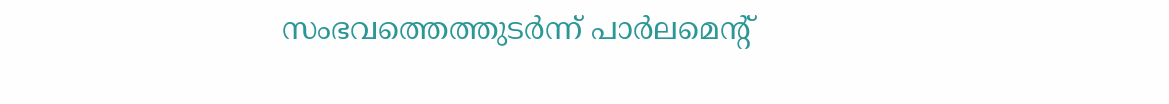സംഭവത്തെത്തുടർന്ന് പാർലമെന്‍റ്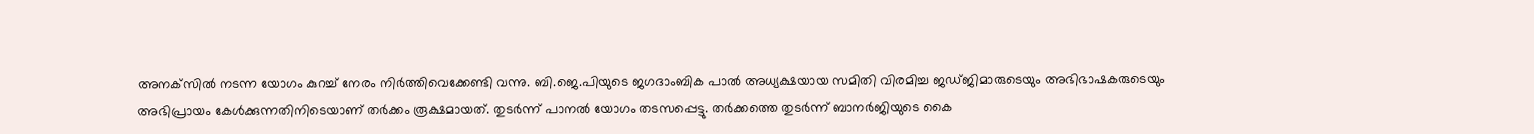അനക്‌സിൽ നടന്ന യോഗം കുറച്ച് നേരം നിർത്തിവെക്കേണ്ടി വന്നു. ബി.ജെ.പിയുടെ ജഗദാംബിക പാൽ അധ്യക്ഷയായ സമിതി വിരമിച്ച ജഡ്ജിമാരുടെയും അഭിഭാഷകരുടെയും അഭിപ്രായം കേൾക്കുന്നതിനിടെയാണ് തർക്കം രൂക്ഷമായത്. തുടർന്ന് പാനൽ യോഗം തടസപ്പെട്ടു. തർക്കത്തെ തുടർന്ന് ബാനർജിയുടെ കൈ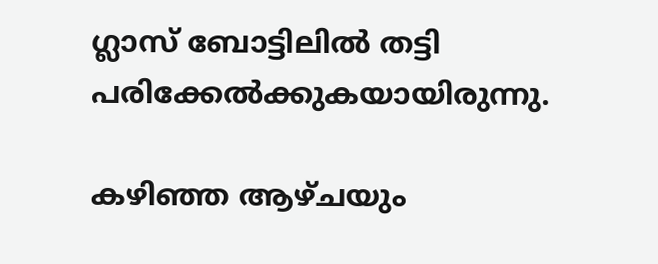ഗ്ലാസ് ബോട്ടിലിൽ തട്ടി പരിക്കേൽക്കുകയായിരുന്നു.

കഴിഞ്ഞ ആഴ്ചയും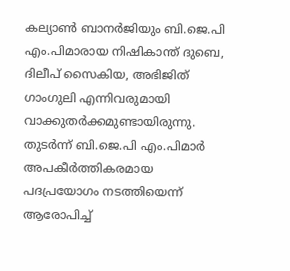കല്യാൺ ബാനർജിയും ബി.ജെ.പി എം.പിമാരായ നിഷികാന്ത് ദുബെ, ദിലീപ് സൈകിയ, അഭിജിത് ഗാംഗുലി എന്നിവരുമായി വാക്കുതർക്കമുണ്ടായിരുന്നു. തുടർന്ന് ബി.ജെ.പി എം.പിമാർ അപകീർത്തികരമായ പദപ്രയോഗം നടത്തിയെന്ന് ആരോപിച്ച്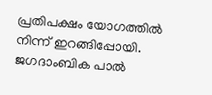പ്രതിപക്ഷം യോഗത്തിൽ നിന്ന് ഇറങ്ങിപ്പോയി. ജഗദാംബിക പാൽ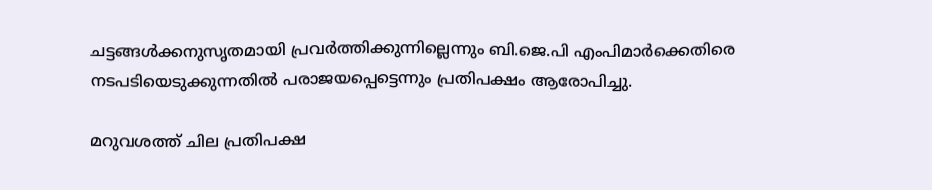ചട്ടങ്ങൾക്കനുസൃതമായി പ്രവർത്തിക്കുന്നില്ലെന്നും ബി.ജെ.പി എംപിമാർക്കെതിരെ നടപടിയെടുക്കുന്നതിൽ പരാജയപ്പെട്ടെന്നും പ്രതിപക്ഷം ആരോപിച്ചു.

മറുവശത്ത് ചില പ്രതിപക്ഷ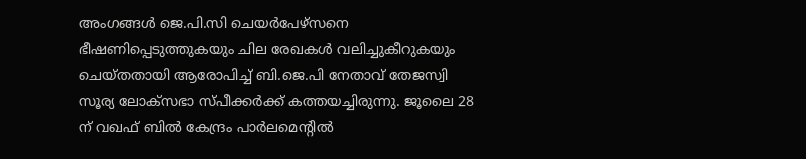അംഗങ്ങൾ ജെ.പി.സി ചെയർപേഴ്സനെ ഭീഷണിപ്പെടുത്തുകയും ചില രേഖകൾ വലിച്ചുകീറുകയും ചെയ്തതായി ആരോപിച്ച് ബി.ജെ.പി നേതാവ് തേജസ്വി സൂര്യ ലോക്സഭാ സ്പീക്കർക്ക് കത്തയച്ചിരുന്നു. ജൂലൈ 28 ന് വഖഫ് ബിൽ കേന്ദ്രം പാർലമെന്‍റിൽ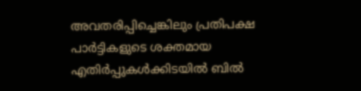അവതരിപ്പിച്ചെങ്കിലും പ്രതിപക്ഷ പാർട്ടികളുടെ ശക്തമായ എതിർപ്പുകൾക്കിടയിൽ ബിൽ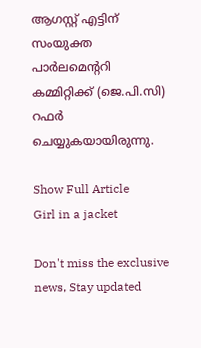ആഗസ്റ്റ് എട്ടിന് സംയുക്ത പാർലമെന്‍ററി കമ്മിറ്റിക്ക് (ജെ.പി.സി) റഫർ ചെയ്യുകയായിരുന്നു.

Show Full Article
Girl in a jacket

Don't miss the exclusive news, Stay updated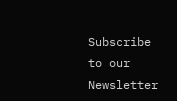Subscribe to our Newsletter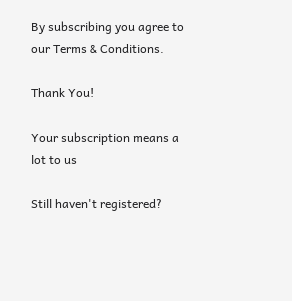By subscribing you agree to our Terms & Conditions.

Thank You!

Your subscription means a lot to us

Still haven't registered?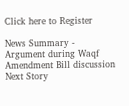Click here to Register

News Summary - Argument during Waqf Amendment Bill discussion
Next Story